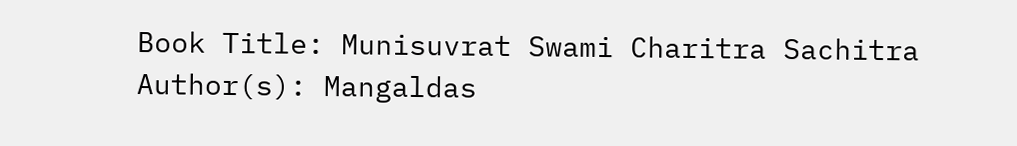Book Title: Munisuvrat Swami Charitra Sachitra
Author(s): Mangaldas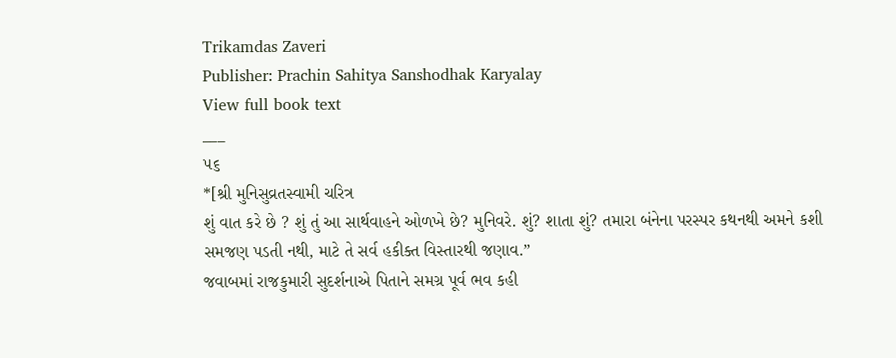Trikamdas Zaveri
Publisher: Prachin Sahitya Sanshodhak Karyalay
View full book text
___
૫૬
*[શ્રી મુનિસુવ્રતસ્વામી ચરિત્ર
શું વાત કરે છે ? શું તું આ સાર્થવાહને ઓળખે છે? મુનિવરે. શું? શાતા શું? તમારા બંનેના પરસ્પર કથનથી અમને કશી સમજણ પડતી નથી, માટે તે સર્વ હકીક્ત વિસ્તારથી જણાવ.”
જવાબમાં રાજકુમારી સુદર્શનાએ પિતાને સમગ્ર પૂર્વ ભવ કહી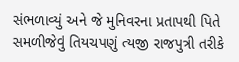સંભળાવ્યું અને જે મુનિવરના પ્રતાપથી પિતે સમળીજેવું તિયચપણું ત્યજી રાજપુત્રી તરીકે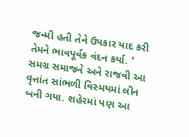જન્મી હતી તેને ઉપકાર યાદ કરી તેમને ભાવપૂર્વક વંદન કર્યા. '
સમગ્ર સમાજને અને રાજવી આ વૃત્તાંત સાંભળી વિસ્મયમાં લીન બની ગયા. શહેરમાં પણ આ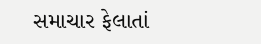સમાચાર ફેલાતાં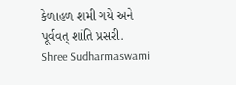કેળાહળ શમી ગયે અને પૂર્વવત્ શાંતિ પ્રસરી.
Shree Sudharmaswami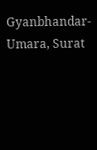Gyanbhandar-Umara, Surat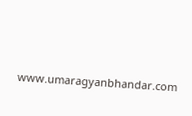www.umaragyanbhandar.com